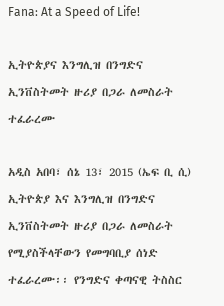Fana: At a Speed of Life!

ኢትዮጵያና እንግሊዝ በንግድና ኢንቨስትመት ዙሪያ በጋራ ለመስራት ተፈራረሙ

አዲስ አበባ፣ ሰኔ 13፣ 2015 (ኤፍ ቢ ሲ) ኢትዮጵያ እና እንግሊዝ በንግድና ኢንቨስትመት ዙሪያ በጋራ ለመስራት የሚያስችላቸውን የመግባቢያ ሰነድ ተፈራረሙ፡፡ የንግድና ቀጣናዊ ትስስር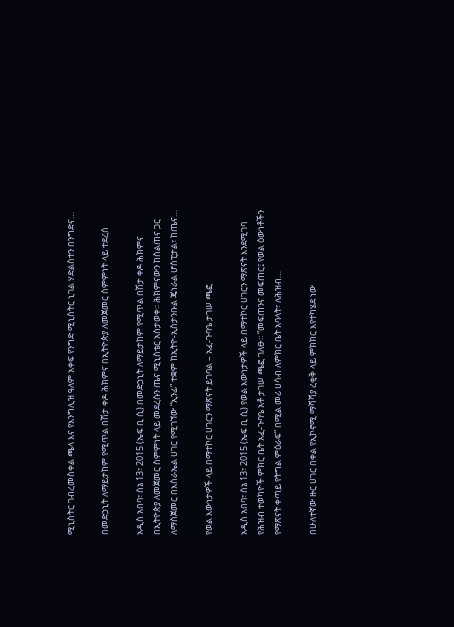ሚኒስትር ገብረመስቀል ጫላ እና የእንግሊዝ ዓለም አቀፍ የንግድ ሚኒስትር ኒገል ሃድልስተን በንግድና…

በመድኃኒት ለማይታከም የሚጥል በሽታ ቀዶ ሕክምና በኢትዮጵያ ለመጀመር ስምምነት ላይ ተደረሰ

አዲስ አበባ፣ ሰኔ 13፣ 2015 (ኤፍ ቢ ሲ) በመድኃኒት ለማይታከም የሚጥል በሽታ ቀዶ ሕክምና በኢትዮጵያ ለመጀመር ስምምነት ላይ መደረሱን ጤና ሚኒስቴር አስታወቀ፡፡ ሕክምናውን ከስልጠና ጋር ለማስጀመር በእስራኤል ሀገር የሚገኘው “ኢንፊ” ተቋም ከኢትዮ-ኢስታንቡል ጄነራል ሆስፒታል፣ ከጤና…

የወል እውነታዎች ላይ በማተኮር ሀገርን ማጽናት ይገባል – አፈ-ጉባዔ ታገሠ ጫፎ

አዲስ አበባ፣ ሰኔ 13፣ 2015 (ኤፍ ቢ ሲ) የወል እውነታዎች ላይ በማተኮር ሀገርን ማጽናት እንደሚገባ የሕዝብ ተወካዮች ምክር ቤት አፈ-ጉባዔ አቶ ታገሠ ጫፎ ገለፁ፡፡ “መፍጠንና መፍጠር፤ የወል ዕውነቶችን የማጽናት ቀጣይ የትግል ምዕራፍ” በሚል መሪ ሀሳብ ለምክር ቤት አባላት፣ ለሕዝብ…

በሁለተኛው ዙር ሀገር በቀል የኢኮኖሚ ማሻሻያ ረቂቅ ላይ ምክክር እየተካሄደ ነው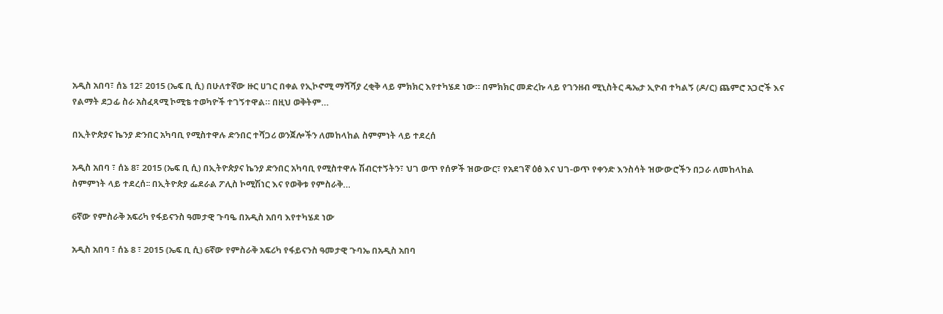አዲስ አበባ፣ ሰኔ 12፣ 2015 (ኤፍ ቢ ሲ) በሁለተኛው ዙር ሀገር በቀል የኢኮኖሚ ማሻሻያ ረቂቅ ላይ ምክክር እየተካሄደ ነው። በምክክር መድረኩ ላይ የገንዘብ ሚኒስትር ዴኤታ ኢዮብ ተካልኝ (ዶ/ር) ጨምሮ አጋሮች እና የልማት ደጋፊ ስራ አስፈጻሚ ኮሚቴ ተወካዮች ተገኝተዋል። በዚህ ወቅትም…

በኢትዮጵያና ኬንያ ድንበር አካባቢ የሚስተዋሉ ድንበር ተሻጋሪ ወንጀሎችን ለመከላከል ስምምነት ላይ ተደረሰ

አዲስ አበባ ፣ ሰኔ 8፣ 2015 (ኤፍ ቢ ሲ) በኢትዮጵያና ኬንያ ድንበር አካባቢ የሚስተዋሉ ሽብርተኝትን፣ ህገ ወጥ የሰዎች ዝውውር፣ የአደገኛ ዕፅ እና ህገ-ወጥ የቀንድ እንስሳት ዝውውሮችን በጋራ ለመከላከል ስምምነት ላይ ተደረሰ፡፡ በኢትዮጵያ ፌደራል ፖሊስ ኮሚሽነር እና የወቅቱ የምስራቅ…

6ኛው የምስራቅ አፍሪካ የፋይናንስ ዓመታዊ ጉባዔ በአዲስ አበባ እየተካሄደ ነው

አዲስ አበባ ፣ ሰኔ 8 ፣ 2015 (ኤፍ ቢ ሲ) 6ኛው የምስራቅ አፍሪካ የፋይናንስ ዓመታዊ ጉባኤ በአዲስ አበባ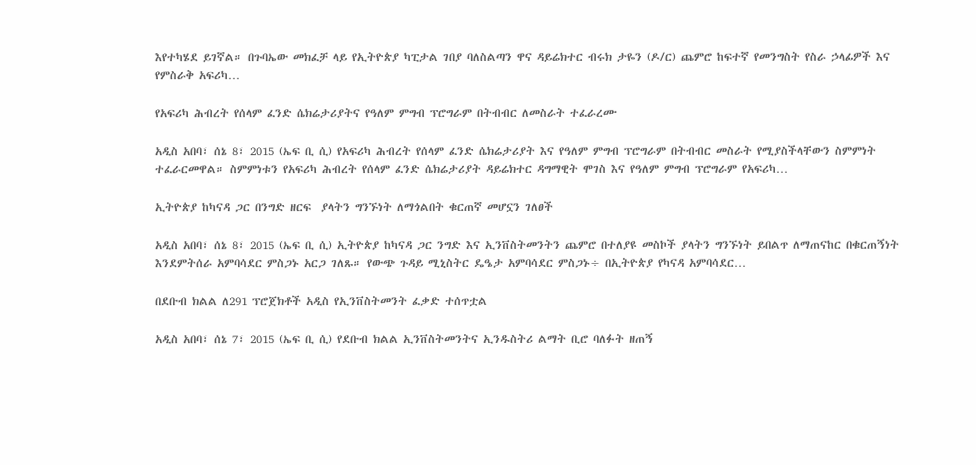እየተካሄደ ይገኛል። በጉባኤው መክፈቻ ላይ የኢትዮጵያ ካፒታል ገበያ ባለስልጣን ዋና ዳይሬክተር ብሩክ ታዬን (ዶ/ር) ጨምሮ ከፍተኛ የመንግስት የስራ ኃላፊዎች እና የምስራቅ አፍሪካ…

የአፍሪካ ሕብረት የሰላም ፈንድ ሴክሬታሪያትና የዓለም ምግብ ፕሮግራም በትብብር ለመስራት ተፈራረሙ

አዲስ አበባ፣ ሰኔ 8፣ 2015 (ኤፍ ቢ ሲ) የአፍሪካ ሕብረት የሰላም ፈንድ ሴክሬታሪያት እና የዓለም ምግብ ፕሮግራም በትብብር መስራት የሚያስችላቸውን ስምምነት ተፈራርመዋል። ስምምነቱን የአፍሪካ ሕብረት የሰላም ፈንድ ሴክሬታሪያት ዳይሬክተር ዳግማዊት ሞገስ እና የዓለም ምግብ ፕሮግራም የአፍሪካ…

ኢትዮጵያ ከካናዳ ጋር በንግድ ዘርፍ  ያላትን ግንኙነት ለማጎልበት ቁርጠኛ መሆኗን ገለፀች

አዲስ አበባ፣ ሰኔ 8፣ 2015 (ኤፍ ቢ ሲ) ኢትዮጵያ ከካናዳ ጋር ንግድ እና ኢንቨስትመንትን ጨምሮ በተለያዩ መስኮች ያላትን ግንኙነት ይበልጥ ለማጠናከር በቁርጠኝነት እንደምትሰራ አምባሳደር ምስጋኑ አርጋ ገለጹ። የውጭ ጉዳይ ሚኒስትር ዴዔታ አምባሳደር ምስጋኑ÷ በኢትዮጵያ የካናዳ አምባሳደር…

በደቡብ ክልል ለ291 ፕሮጀክቶች አዲስ የኢንቨስትመንት ፈቃድ ተሰጥቷል

አዲስ አበባ፣ ሰኔ 7፣ 2015 (ኤፍ ቢ ሲ) የደቡብ ክልል ኢንቨስትመንትና ኢንዱስትሪ ልማት ቢሮ ባለፉት ዘጠኝ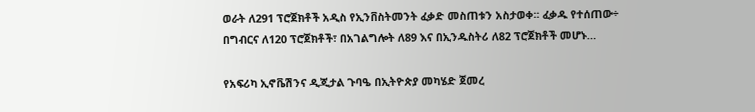ወራት ለ291 ፕሮጀክቶች አዲስ የኢንቨስትመንት ፈቃድ መስጠቱን አስታወቀ፡፡ ፈቃዱ የተሰጠው÷ በግብርና ለ120 ፕሮጀክቶች፣ በአገልግሎት ለ89 እና በኢንዱስትሪ ለ82 ፕሮጀክቶች መሆኑ…

የአፍሪካ ኢኖቬሽንና ዲጂታል ጉባዔ በኢትዮጵያ መካሄድ ጀመረ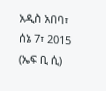አዲስ አበባ፣ ሰኔ 7፣ 2015 (ኤፍ ቢ ሲ)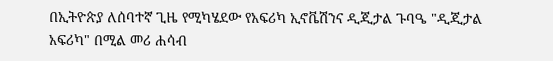በኢትዮጵያ ለሰባተኛ ጊዜ የሚካሄደው የአፍሪካ ኢኖቬሽንና ዲጂታል ጉባዔ "ዲጂታል አፍሪካ" በሚል መሪ ሐሳብ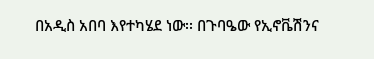በአዲስ አበባ እየተካሄደ ነው፡፡ በጉባዔው የኢኖቬሽንና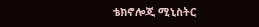ቴክኖሎጂ ሚኒስትር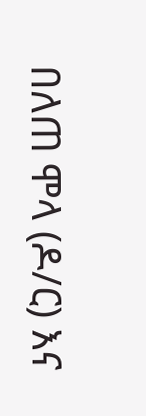በለጠ ሞላ (ዶ/ር) እና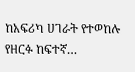ከአፍሪካ ሀገራት የተወከሉ የዘርፉ ከፍተኛ…